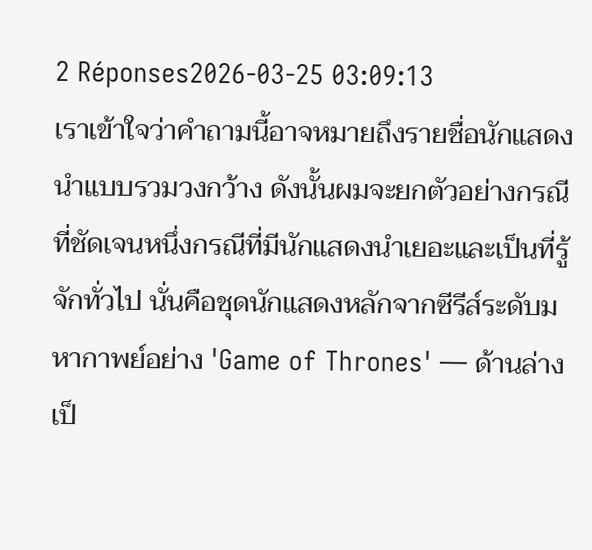2 Réponses2026-03-25 03:09:13
เราเข้าใจว่าคำถามนี้อาจหมายถึงรายชื่อนักแสดงนำแบบรวมวงกว้าง ดังนั้นผมจะยกตัวอย่างกรณีที่ชัดเจนหนึ่งกรณีที่มีนักแสดงนำเยอะและเป็นที่รู้จักทั่วไป นั่นคือชุดนักแสดงหลักจากซีรีส์ระดับมหากาพย์อย่าง 'Game of Thrones' — ด้านล่างเป็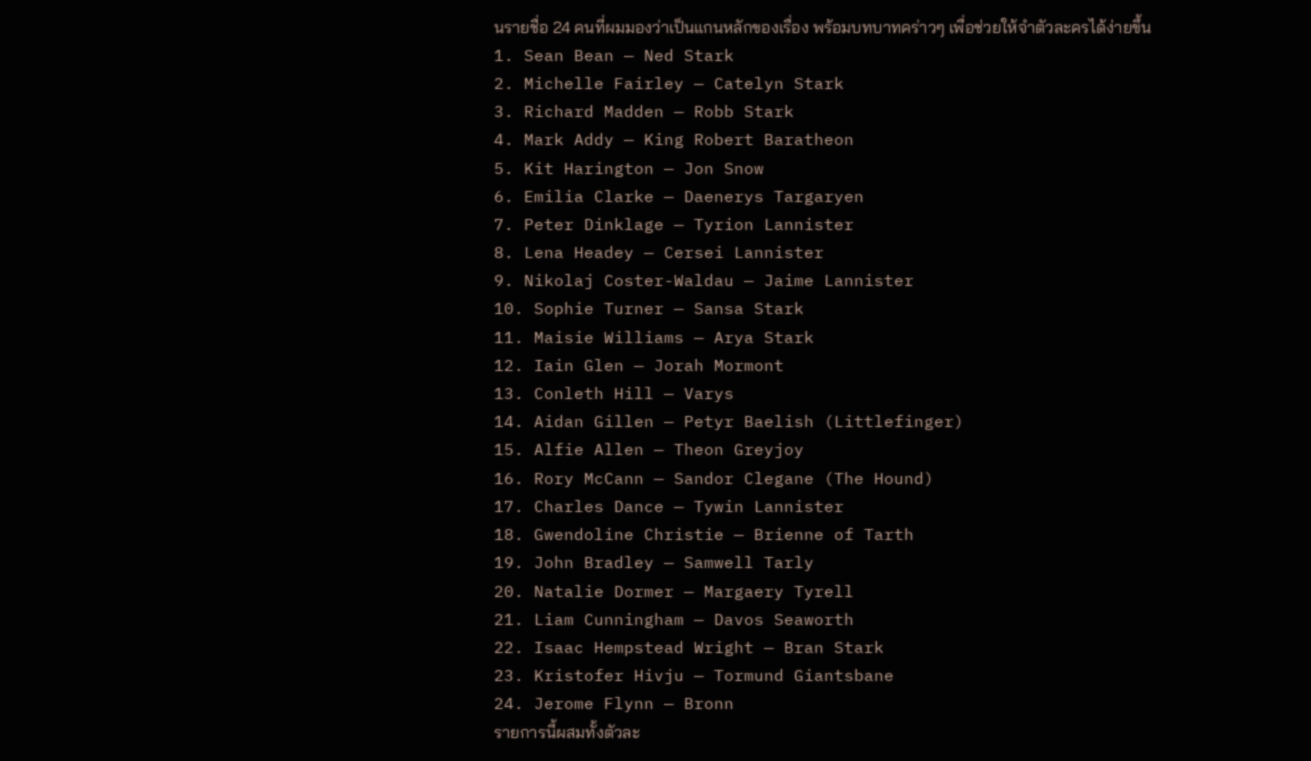นรายชื่อ 24 คนที่ผมมองว่าเป็นแกนหลักของเรื่อง พร้อมบทบาทคร่าวๆ เพื่อช่วยให้จำตัวละครได้ง่ายขึ้น
1. Sean Bean — Ned Stark
2. Michelle Fairley — Catelyn Stark
3. Richard Madden — Robb Stark
4. Mark Addy — King Robert Baratheon
5. Kit Harington — Jon Snow
6. Emilia Clarke — Daenerys Targaryen
7. Peter Dinklage — Tyrion Lannister
8. Lena Headey — Cersei Lannister
9. Nikolaj Coster-Waldau — Jaime Lannister
10. Sophie Turner — Sansa Stark
11. Maisie Williams — Arya Stark
12. Iain Glen — Jorah Mormont
13. Conleth Hill — Varys
14. Aidan Gillen — Petyr Baelish (Littlefinger)
15. Alfie Allen — Theon Greyjoy
16. Rory McCann — Sandor Clegane (The Hound)
17. Charles Dance — Tywin Lannister
18. Gwendoline Christie — Brienne of Tarth
19. John Bradley — Samwell Tarly
20. Natalie Dormer — Margaery Tyrell
21. Liam Cunningham — Davos Seaworth
22. Isaac Hempstead Wright — Bran Stark
23. Kristofer Hivju — Tormund Giantsbane
24. Jerome Flynn — Bronn
รายการนี้ผสมทั้งตัวละ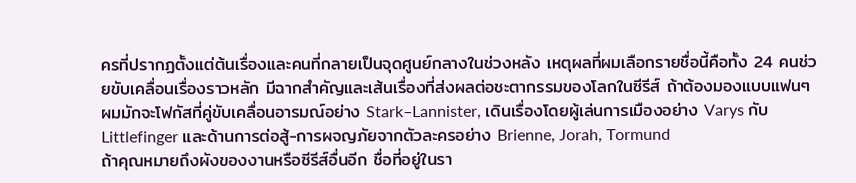ครที่ปรากฏตั้งแต่ต้นเรื่องและคนที่กลายเป็นจุดศูนย์กลางในช่วงหลัง เหตุผลที่ผมเลือกรายชื่อนี้คือทั้ง 24 คนช่วยขับเคลื่อนเรื่องราวหลัก มีฉากสำคัญและเส้นเรื่องที่ส่งผลต่อชะตากรรมของโลกในซีรีส์ ถ้าต้องมองแบบแฟนๆ ผมมักจะโฟกัสที่คู่ขับเคลื่อนอารมณ์อย่าง Stark–Lannister, เดินเรื่องโดยผู้เล่นการเมืองอย่าง Varys กับ Littlefinger และด้านการต่อสู้-การผจญภัยจากตัวละครอย่าง Brienne, Jorah, Tormund
ถ้าคุณหมายถึงผังของงานหรือซีรีส์อื่นอีก ชื่อที่อยู่ในรา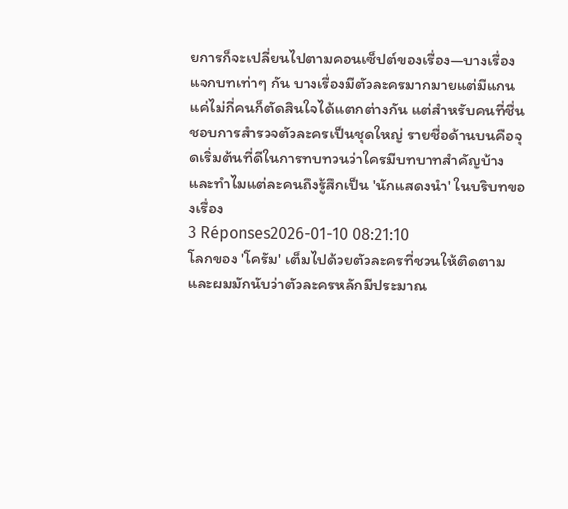ยการก็จะเปลี่ยนไปตามคอนเซ็ปต์ของเรื่อง—บางเรื่องแจกบทเท่าๆ กัน บางเรื่องมีตัวละครมากมายแต่มีแกนแค่ไม่กี่คนก็ตัดสินใจได้แตกต่างกัน แต่สำหรับคนที่ชื่นชอบการสำรวจตัวละครเป็นชุดใหญ่ รายชื่อด้านบนคือจุดเริ่มต้นที่ดีในการทบทวนว่าใครมีบทบาทสำคัญบ้างและทำไมแต่ละคนถึงรู้สึกเป็น 'นักแสดงนำ' ในบริบทของเรื่อง
3 Réponses2026-01-10 08:21:10
โลกของ 'โครัม' เต็มไปด้วยตัวละครที่ชวนให้ติดตาม และผมมักนับว่าตัวละครหลักมีประมาณ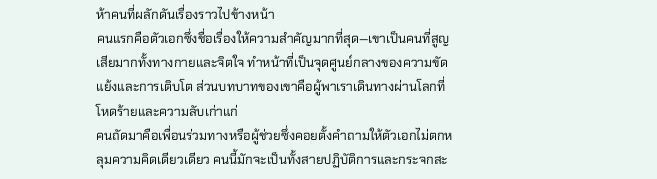ห้าคนที่ผลักดันเรื่องราวไปข้างหน้า
คนแรกคือตัวเอกซึ่งชื่อเรื่องให้ความสำคัญมากที่สุด—เขาเป็นคนที่สูญเสียมากทั้งทางกายและจิตใจ ทำหน้าที่เป็นจุดศูนย์กลางของความขัดแย้งและการเติบโต ส่วนบทบาทของเขาคือผู้พาเราเดินทางผ่านโลกที่โหดร้ายและความลับเก่าแก่
คนถัดมาคือเพื่อนร่วมทางหรือผู้ช่วยซึ่งคอยตั้งคำถามให้ตัวเอกไม่ตกหลุมความคิดเดียวเดียว คนนี้มักจะเป็นทั้งสายปฏิบัติการและกระจกสะ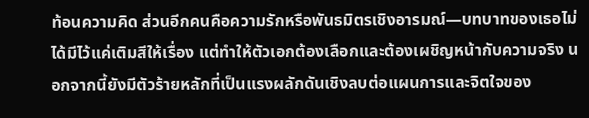ท้อนความคิด ส่วนอีกคนคือความรักหรือพันธมิตรเชิงอารมณ์—บทบาทของเธอไม่ได้มีไว้แค่เติมสีให้เรื่อง แต่ทำให้ตัวเอกต้องเลือกและต้องเผชิญหน้ากับความจริง นอกจากนี้ยังมีตัวร้ายหลักที่เป็นแรงผลักดันเชิงลบต่อแผนการและจิตใจของ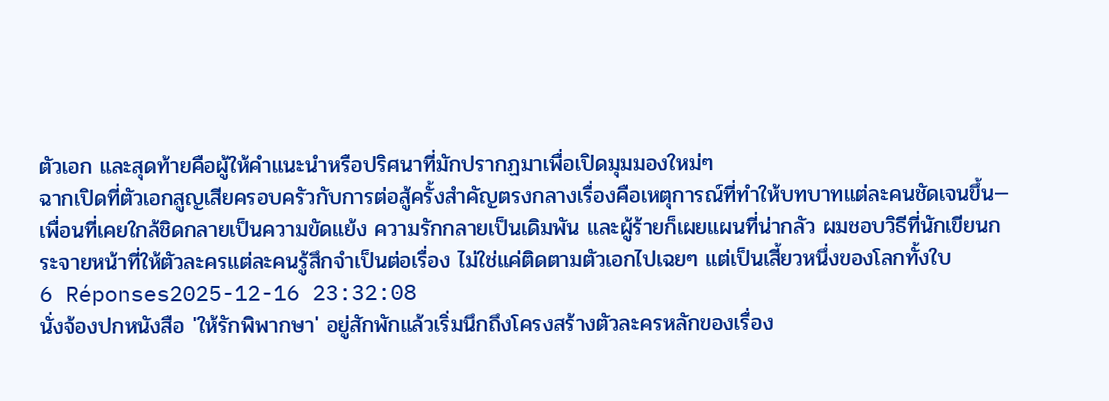ตัวเอก และสุดท้ายคือผู้ให้คำแนะนำหรือปริศนาที่มักปรากฏมาเพื่อเปิดมุมมองใหม่ๆ
ฉากเปิดที่ตัวเอกสูญเสียครอบครัวกับการต่อสู้ครั้งสำคัญตรงกลางเรื่องคือเหตุการณ์ที่ทำให้บทบาทแต่ละคนชัดเจนขึ้น—เพื่อนที่เคยใกล้ชิดกลายเป็นความขัดแย้ง ความรักกลายเป็นเดิมพัน และผู้ร้ายก็เผยแผนที่น่ากลัว ผมชอบวิธีที่นักเขียนกระจายหน้าที่ให้ตัวละครแต่ละคนรู้สึกจำเป็นต่อเรื่อง ไม่ใช่แค่ติดตามตัวเอกไปเฉยๆ แต่เป็นเสี้ยวหนึ่งของโลกทั้งใบ
6 Réponses2025-12-16 23:32:08
นั่งจ้องปกหนังสือ 'ให้รักพิพากษา' อยู่สักพักแล้วเริ่มนึกถึงโครงสร้างตัวละครหลักของเรื่อง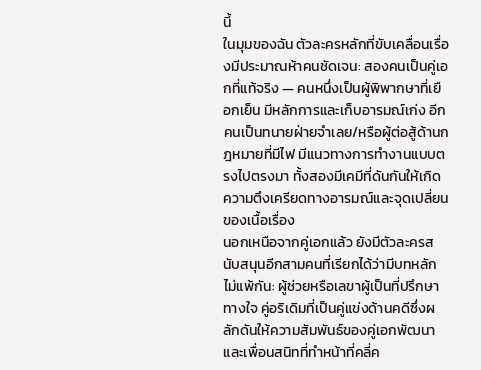นี้
ในมุมของฉัน ตัวละครหลักที่ขับเคลื่อนเรื่องมีประมาณห้าคนชัดเจน: สองคนเป็นคู่เอกที่แท้จริง — คนหนึ่งเป็นผู้พิพากษาที่เยือกเย็น มีหลักการและเก็บอารมณ์เก่ง อีกคนเป็นทนายฝ่ายจำเลย/หรือผู้ต่อสู้ด้านกฎหมายที่มีไฟ มีแนวทางการทำงานแบบตรงไปตรงมา ทั้งสองมีเคมีที่ดันกันให้เกิดความตึงเครียดทางอารมณ์และจุดเปลี่ยนของเนื้อเรื่อง
นอกเหนือจากคู่เอกแล้ว ยังมีตัวละครสนับสนุนอีกสามคนที่เรียกได้ว่ามีบทหลักไม่แพ้กัน: ผู้ช่วยหรือเลขาผู้เป็นที่ปรึกษาทางใจ คู่อริเดิมที่เป็นคู่แข่งด้านคดีซึ่งผลักดันให้ความสัมพันธ์ของคู่เอกพัฒนา และเพื่อนสนิทที่ทำหน้าที่คลี่ค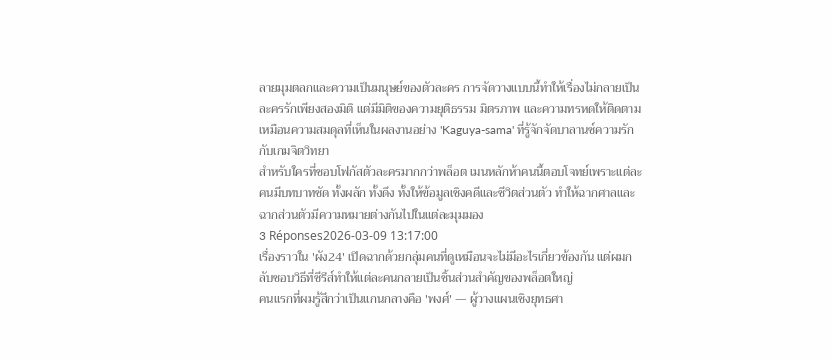ลายมุมตลกและความเป็นมนุษย์ของตัวละคร การจัดวางแบบนี้ทำให้เรื่องไม่กลายเป็นละครรักเพียงสองมิติ แต่มีมิติของความยุติธรรม มิตรภาพ และความทรหดให้ติดตาม เหมือนความสมดุลที่เห็นในผลงานอย่าง 'Kaguya-sama' ที่รู้จักจัดบาลานซ์ความรักกับเกมจิตวิทยา
สำหรับใครที่ชอบโฟกัสตัวละครมากกว่าพล็อต เมนหลักห้าคนนี้ตอบโจทย์เพราะแต่ละคนมีบทบาทชัด ทั้งผลัก ทั้งดึง ทั้งให้ข้อมูลเชิงคดีและชีวิตส่วนตัว ทำให้ฉากศาลและฉากส่วนตัวมีความหมายต่างกันไปในแต่ละมุมมอง
3 Réponses2026-03-09 13:17:00
เรื่องราวใน 'ผัง24' เปิดฉากด้วยกลุ่มคนที่ดูเหมือนจะไม่มีอะไรเกี่ยวข้องกัน แต่ผมกลับชอบวิธีที่ซีรีส์ทำให้แต่ละคนกลายเป็นชิ้นส่วนสำคัญของพล็อตใหญ่
คนแรกที่ผมรู้สึกว่าเป็นแกนกลางคือ 'พงศ์' — ผู้วางแผนเชิงยุทธศา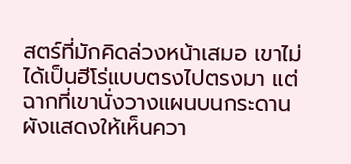สตร์ที่มักคิดล่วงหน้าเสมอ เขาไม่ได้เป็นฮีโร่แบบตรงไปตรงมา แต่ฉากที่เขานั่งวางแผนบนกระดานผังแสดงให้เห็นควา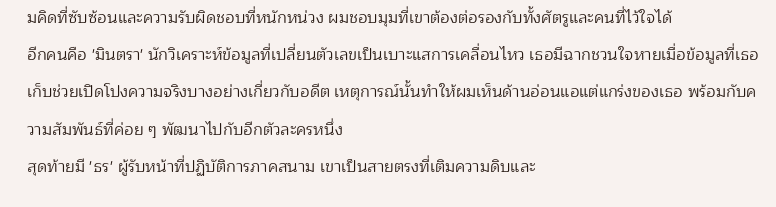มคิดที่ซับซ้อนและความรับผิดชอบที่หนักหน่วง ผมชอบมุมที่เขาต้องต่อรองกับทั้งศัตรูและคนที่ไว้ใจได้
อีกคนคือ 'มินตรา' นักวิเคราะห์ข้อมูลที่เปลี่ยนตัวเลขเป็นเบาะแสการเคลื่อนไหว เธอมีฉากชวนใจหายเมื่อข้อมูลที่เธอเก็บช่วยเปิดโปงความจริงบางอย่างเกี่ยวกับอดีต เหตุการณ์นั้นทำให้ผมเห็นด้านอ่อนแอแต่แกร่งของเธอ พร้อมกับความสัมพันธ์ที่ค่อย ๆ พัฒนาไปกับอีกตัวละครหนึ่ง
สุดท้ายมี 'ธร' ผู้รับหน้าที่ปฏิบัติการภาคสนาม เขาเป็นสายตรงที่เติมความดิบและ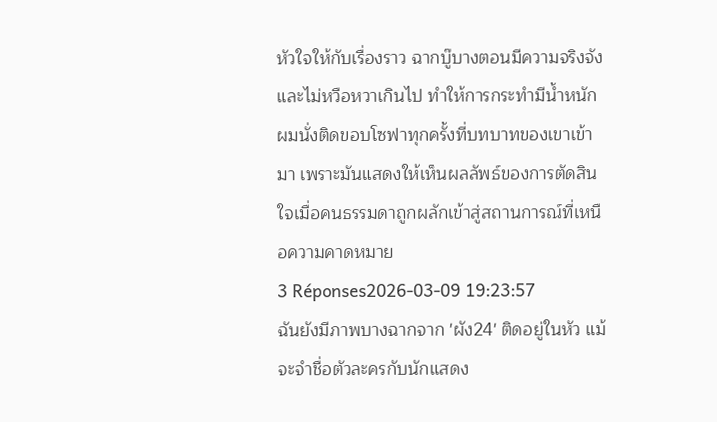หัวใจให้กับเรื่องราว ฉากบู๊บางตอนมีความจริงจังและไม่หวือหวาเกินไป ทำให้การกระทำมีน้ำหนัก ผมนั่งติดขอบโซฟาทุกครั้งที่บทบาทของเขาเข้ามา เพราะมันแสดงให้เห็นผลลัพธ์ของการตัดสินใจเมื่อคนธรรมดาถูกผลักเข้าสู่สถานการณ์ที่เหนือความคาดหมาย
3 Réponses2026-03-09 19:23:57
ฉันยังมีภาพบางฉากจาก 'ผัง24' ติดอยู่ในหัว แม้จะจำชื่อตัวละครกับนักแสดง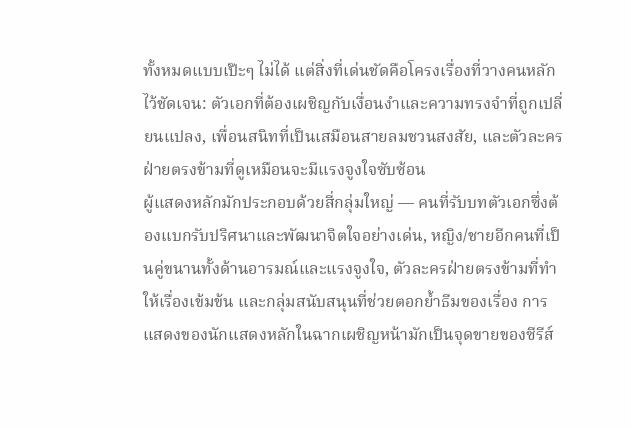ทั้งหมดแบบเป๊ะๆ ไม่ได้ แต่สิ่งที่เด่นชัดคือโครงเรื่องที่วางคนหลักไว้ชัดเจน: ตัวเอกที่ต้องเผชิญกับเงื่อนงำและความทรงจำที่ถูกเปลี่ยนแปลง, เพื่อนสนิทที่เป็นเสมือนสายลมชวนสงสัย, และตัวละครฝ่ายตรงข้ามที่ดูเหมือนจะมีแรงจูงใจซับซ้อน
ผู้แสดงหลักมักประกอบด้วยสี่กลุ่มใหญ่ — คนที่รับบทตัวเอกซึ่งต้องแบกรับปริศนาและพัฒนาจิตใจอย่างเด่น, หญิง/ชายอีกคนที่เป็นคู่ขนานทั้งด้านอารมณ์และแรงจูงใจ, ตัวละครฝ่ายตรงข้ามที่ทำให้เรื่องเข้มข้น และกลุ่มสนับสนุนที่ช่วยตอกย้ำธีมของเรื่อง การแสดงของนักแสดงหลักในฉากเผชิญหน้ามักเป็นจุดขายของซีรีส์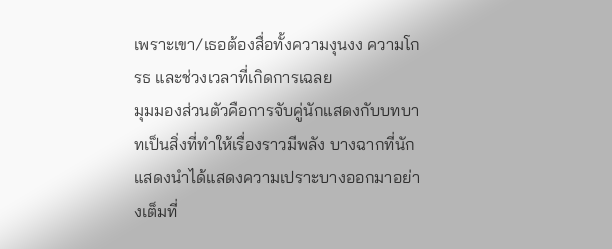เพราะเขา/เธอต้องสื่อทั้งความงุนงง ความโกรธ และช่วงเวลาที่เกิดการเฉลย
มุมมองส่วนตัวคือการจับคู่นักแสดงกับบทบาทเป็นสิ่งที่ทำให้เรื่องราวมีพลัง บางฉากที่นักแสดงนำได้แสดงความเปราะบางออกมาอย่างเต็มที่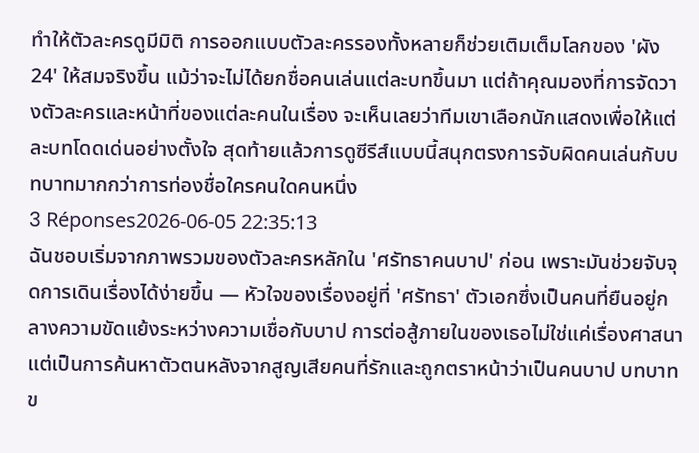ทำให้ตัวละครดูมีมิติ การออกแบบตัวละครรองทั้งหลายก็ช่วยเติมเต็มโลกของ 'ผัง24' ให้สมจริงขึ้น แม้ว่าจะไม่ได้ยกชื่อคนเล่นแต่ละบทขึ้นมา แต่ถ้าคุณมองที่การจัดวางตัวละครและหน้าที่ของแต่ละคนในเรื่อง จะเห็นเลยว่าทีมเขาเลือกนักแสดงเพื่อให้แต่ละบทโดดเด่นอย่างตั้งใจ สุดท้ายแล้วการดูซีรีส์แบบนี้สนุกตรงการจับผิดคนเล่นกับบทบาทมากกว่าการท่องชื่อใครคนใดคนหนึ่ง
3 Réponses2026-06-05 22:35:13
ฉันชอบเริ่มจากภาพรวมของตัวละครหลักใน 'ศรัทธาคนบาป' ก่อน เพราะมันช่วยจับจุดการเดินเรื่องได้ง่ายขึ้น — หัวใจของเรื่องอยู่ที่ 'ศรัทธา' ตัวเอกซึ่งเป็นคนที่ยืนอยู่กลางความขัดแย้งระหว่างความเชื่อกับบาป การต่อสู้ภายในของเธอไม่ใช่แค่เรื่องศาสนา แต่เป็นการค้นหาตัวตนหลังจากสูญเสียคนที่รักและถูกตราหน้าว่าเป็นคนบาป บทบาทข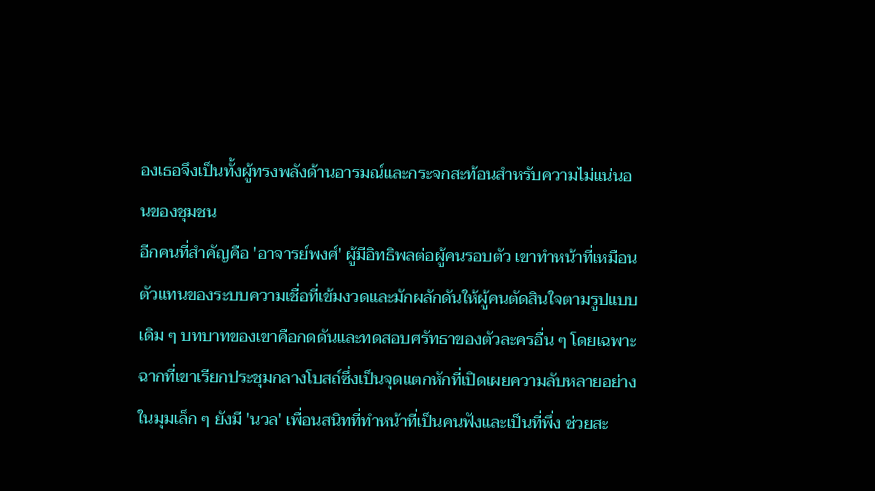องเธอจึงเป็นทั้งผู้ทรงพลังด้านอารมณ์และกระจกสะท้อนสำหรับความไม่แน่นอนของชุมชน
อีกคนที่สำคัญคือ 'อาจารย์พงศ์' ผู้มีอิทธิพลต่อผู้คนรอบตัว เขาทำหน้าที่เหมือนตัวแทนของระบบความเชื่อที่เข้มงวดและมักผลักดันให้ผู้คนตัดสินใจตามรูปแบบเดิม ๆ บทบาทของเขาคือกดดันและทดสอบศรัทธาของตัวละครอื่น ๆ โดยเฉพาะฉากที่เขาเรียกประชุมกลางโบสถ์ซึ่งเป็นจุดแตกหักที่เปิดเผยความลับหลายอย่าง
ในมุมเล็ก ๆ ยังมี 'นวล' เพื่อนสนิทที่ทำหน้าที่เป็นคนฟังและเป็นที่พึ่ง ช่วยสะ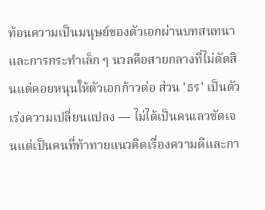ท้อนความเป็นมนุษย์ของตัวเอกผ่านบทสนทนาและการกระทำเล็ก ๆ นวลคือสายกลางที่ไม่ตัดสินแต่คอยหนุนให้ตัวเอกก้าวต่อ ส่วน 'ธร' เป็นตัวเร่งความเปลี่ยนแปลง — ไม่ได้เป็นคนเลวชัดเจนแต่เป็นคนที่ท้าทายแนวคิดเรื่องความดีและกา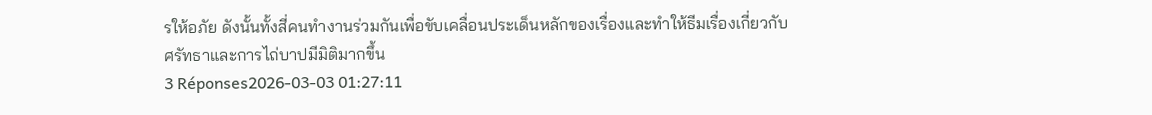รให้อภัย ดังนั้นทั้งสี่คนทำงานร่วมกันเพื่อขับเคลื่อนประเด็นหลักของเรื่องและทำให้ธีมเรื่องเกี่ยวกับศรัทธาและการไถ่บาปมีมิติมากขึ้น
3 Réponses2026-03-03 01:27:11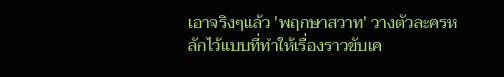เอาจริงๆแล้ว 'พฤกษาสวาท' วางตัวละครหลักไว้แบบที่ทำให้เรื่องราวขับเค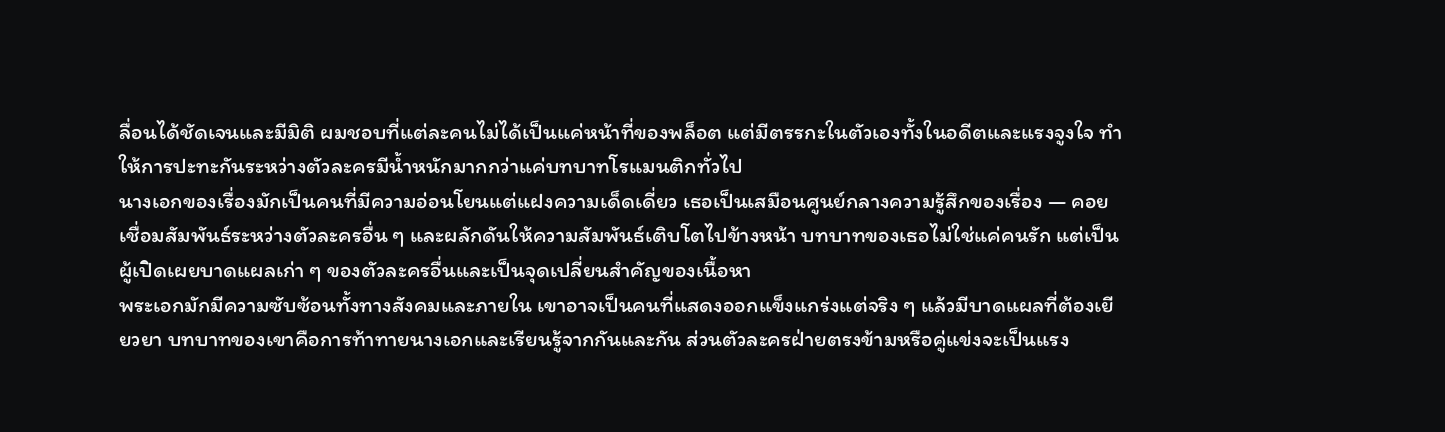ลื่อนได้ชัดเจนและมีมิติ ผมชอบที่แต่ละคนไม่ได้เป็นแค่หน้าที่ของพล็อต แต่มีตรรกะในตัวเองทั้งในอดีตและแรงจูงใจ ทำให้การปะทะกันระหว่างตัวละครมีน้ำหนักมากกว่าแค่บทบาทโรแมนติกทั่วไป
นางเอกของเรื่องมักเป็นคนที่มีความอ่อนโยนแต่แฝงความเด็ดเดี่ยว เธอเป็นเสมือนศูนย์กลางความรู้สึกของเรื่อง — คอยเชื่อมสัมพันธ์ระหว่างตัวละครอื่น ๆ และผลักดันให้ความสัมพันธ์เติบโตไปข้างหน้า บทบาทของเธอไม่ใช่แค่คนรัก แต่เป็นผู้เปิดเผยบาดแผลเก่า ๆ ของตัวละครอื่นและเป็นจุดเปลี่ยนสำคัญของเนื้อหา
พระเอกมักมีความซับซ้อนทั้งทางสังคมและภายใน เขาอาจเป็นคนที่แสดงออกแข็งแกร่งแต่จริง ๆ แล้วมีบาดแผลที่ต้องเยียวยา บทบาทของเขาคือการท้าทายนางเอกและเรียนรู้จากกันและกัน ส่วนตัวละครฝ่ายตรงข้ามหรือคู่แข่งจะเป็นแรง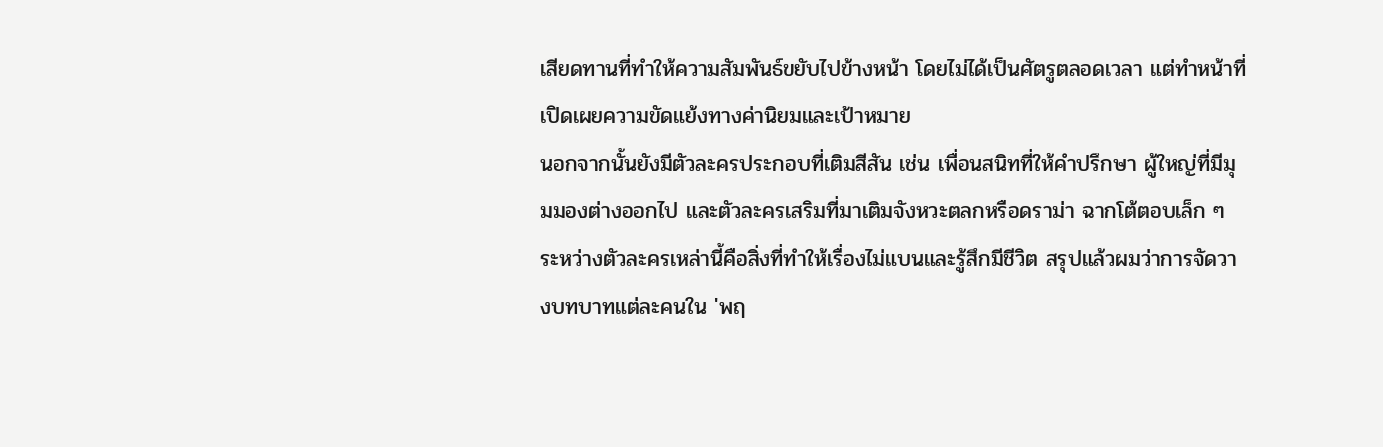เสียดทานที่ทำให้ความสัมพันธ์ขยับไปข้างหน้า โดยไม่ได้เป็นศัตรูตลอดเวลา แต่ทำหน้าที่เปิดเผยความขัดแย้งทางค่านิยมและเป้าหมาย
นอกจากนั้นยังมีตัวละครประกอบที่เติมสีสัน เช่น เพื่อนสนิทที่ให้คำปรึกษา ผู้ใหญ่ที่มีมุมมองต่างออกไป และตัวละครเสริมที่มาเติมจังหวะตลกหรือดราม่า ฉากโต้ตอบเล็ก ๆ ระหว่างตัวละครเหล่านี้คือสิ่งที่ทำให้เรื่องไม่แบนและรู้สึกมีชีวิต สรุปแล้วผมว่าการจัดวางบทบาทแต่ละคนใน 'พฤ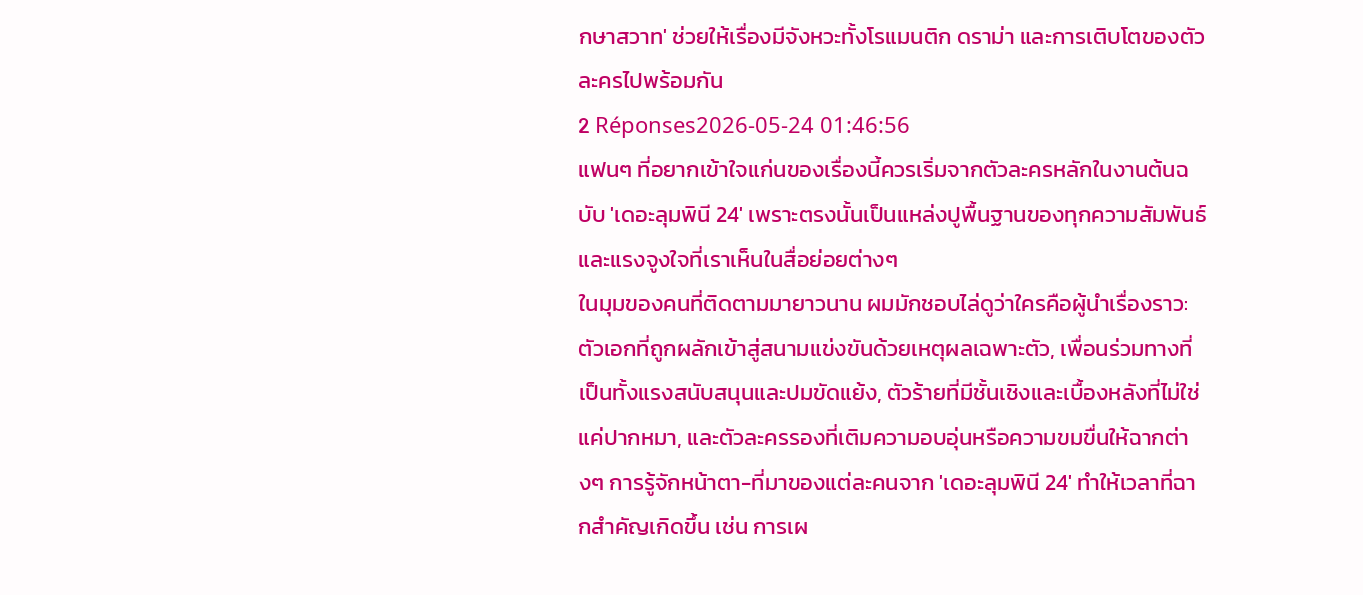กษาสวาท' ช่วยให้เรื่องมีจังหวะทั้งโรแมนติก ดราม่า และการเติบโตของตัวละครไปพร้อมกัน
2 Réponses2026-05-24 01:46:56
แฟนๆ ที่อยากเข้าใจแก่นของเรื่องนี้ควรเริ่มจากตัวละครหลักในงานต้นฉบับ 'เดอะลุมพินี 24' เพราะตรงนั้นเป็นแหล่งปูพื้นฐานของทุกความสัมพันธ์และแรงจูงใจที่เราเห็นในสื่อย่อยต่างๆ
ในมุมของคนที่ติดตามมายาวนาน ผมมักชอบไล่ดูว่าใครคือผู้นำเรื่องราว: ตัวเอกที่ถูกผลักเข้าสู่สนามแข่งขันด้วยเหตุผลเฉพาะตัว, เพื่อนร่วมทางที่เป็นทั้งแรงสนับสนุนและปมขัดแย้ง, ตัวร้ายที่มีชั้นเชิงและเบื้องหลังที่ไม่ใช่แค่ปากหมา, และตัวละครรองที่เติมความอบอุ่นหรือความขมขื่นให้ฉากต่างๆ การรู้จักหน้าตา-ที่มาของแต่ละคนจาก 'เดอะลุมพินี 24' ทำให้เวลาที่ฉากสำคัญเกิดขึ้น เช่น การเผ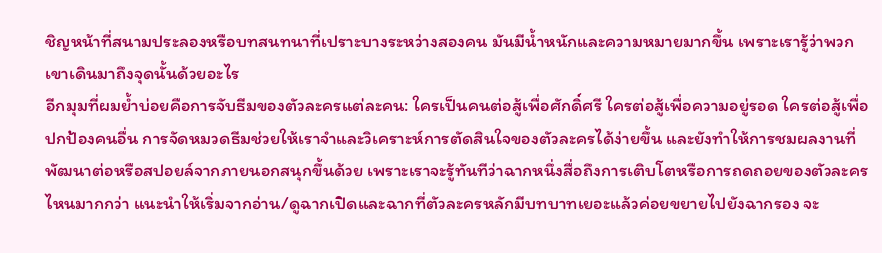ชิญหน้าที่สนามประลองหรือบทสนทนาที่เปราะบางระหว่างสองคน มันมีน้ำหนักและความหมายมากขึ้น เพราะเรารู้ว่าพวกเขาเดินมาถึงจุดนั้นด้วยอะไร
อีกมุมที่ผมย้ำบ่อยคือการจับธีมของตัวละครแต่ละคน: ใครเป็นคนต่อสู้เพื่อศักดิ์ศรี ใครต่อสู้เพื่อความอยู่รอด ใครต่อสู้เพื่อปกป้องคนอื่น การจัดหมวดธีมช่วยให้เราจำและวิเคราะห์การตัดสินใจของตัวละครได้ง่ายขึ้น และยังทำให้การชมผลงานที่พัฒนาต่อหรือสปอยล์จากภายนอกสนุกขึ้นด้วย เพราะเราจะรู้ทันทีว่าฉากหนึ่งสื่อถึงการเติบโตหรือการถดถอยของตัวละครไหนมากกว่า แนะนำให้เริ่มจากอ่าน/ดูฉากเปิดและฉากที่ตัวละครหลักมีบทบาทเยอะแล้วค่อยขยายไปยังฉากรอง จะ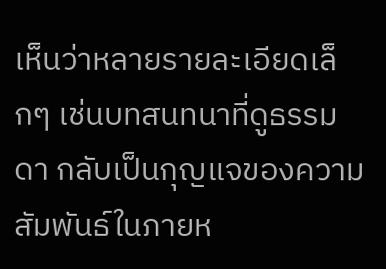เห็นว่าหลายรายละเอียดเล็กๆ เช่นบทสนทนาที่ดูธรรมดา กลับเป็นกุญแจของความสัมพันธ์ในภายห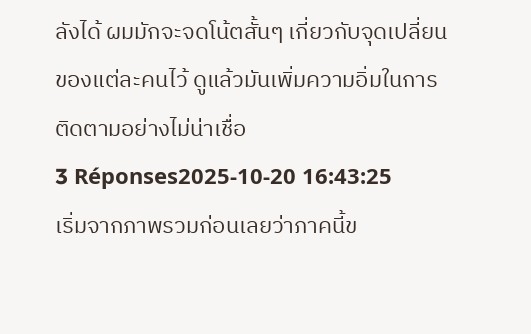ลังได้ ผมมักจะจดโน้ตสั้นๆ เกี่ยวกับจุดเปลี่ยนของแต่ละคนไว้ ดูแล้วมันเพิ่มความอิ่มในการติดตามอย่างไม่น่าเชื่อ
3 Réponses2025-10-20 16:43:25
เริ่มจากภาพรวมก่อนเลยว่าภาคนี้ข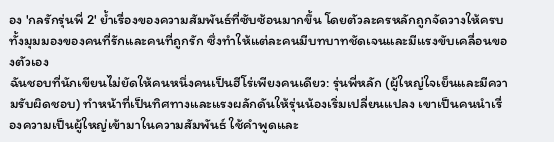อง 'กลรักรุ่นพี่ 2' ย้ำเรื่องของความสัมพันธ์ที่ซับซ้อนมากขึ้น โดยตัวละครหลักถูกจัดวางให้ครบทั้งมุมมองของคนที่รักและคนที่ถูกรัก ซึ่งทำให้แต่ละคนมีบทบาทชัดเจนและมีแรงขับเคลื่อนของตัวเอง
ฉันชอบที่นักเขียนไม่ยัดให้คนหนึ่งคนเป็นฮีโร่เพียงคนเดียว: รุ่นพี่หลัก (ผู้ใหญ่ใจเย็นและมีความรับผิดชอบ) ทำหน้าที่เป็นทิศทางและแรงผลักดันให้รุ่นน้องเริ่มเปลี่ยนแปลง เขาเป็นคนนำเรื่องความเป็นผู้ใหญ่เข้ามาในความสัมพันธ์ ใช้คำพูดและ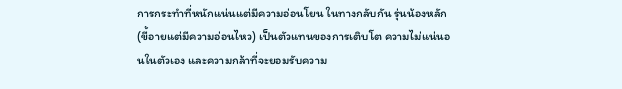การกระทำที่หนักแน่นแต่มีความอ่อนโยน ในทางกลับกัน รุ่นน้องหลัก (ขี้อายแต่มีความอ่อนไหว) เป็นตัวแทนของการเติบโต ความไม่แน่นอนในตัวเอง และความกล้าที่จะยอมรับความ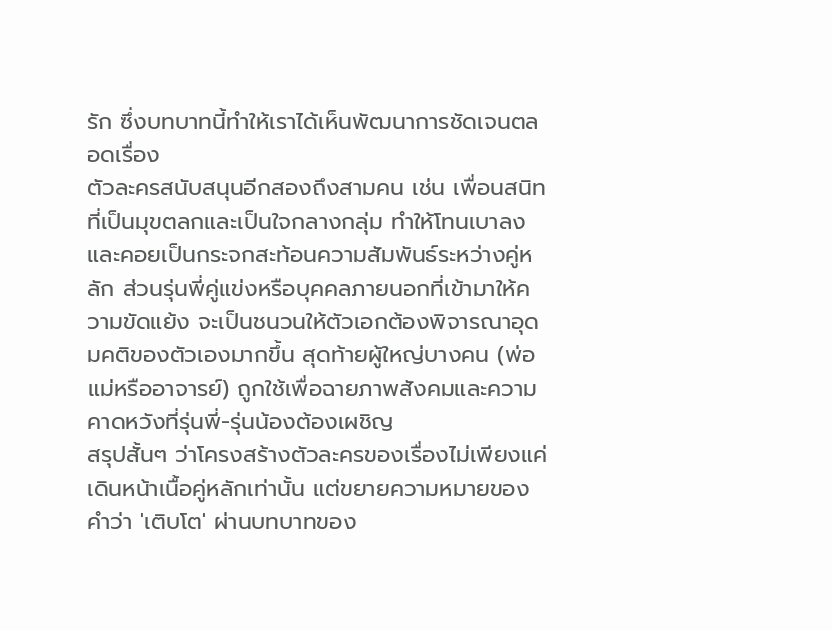รัก ซึ่งบทบาทนี้ทำให้เราได้เห็นพัฒนาการชัดเจนตลอดเรื่อง
ตัวละครสนับสนุนอีกสองถึงสามคน เช่น เพื่อนสนิทที่เป็นมุขตลกและเป็นใจกลางกลุ่ม ทำให้โทนเบาลงและคอยเป็นกระจกสะท้อนความสัมพันธ์ระหว่างคู่หลัก ส่วนรุ่นพี่คู่แข่งหรือบุคคลภายนอกที่เข้ามาให้ความขัดแย้ง จะเป็นชนวนให้ตัวเอกต้องพิจารณาอุดมคติของตัวเองมากขึ้น สุดท้ายผู้ใหญ่บางคน (พ่อแม่หรืออาจารย์) ถูกใช้เพื่อฉายภาพสังคมและความคาดหวังที่รุ่นพี่-รุ่นน้องต้องเผชิญ
สรุปสั้นๆ ว่าโครงสร้างตัวละครของเรื่องไม่เพียงแค่เดินหน้าเนื้อคู่หลักเท่านั้น แต่ขยายความหมายของคำว่า 'เติบโต' ผ่านบทบาทของ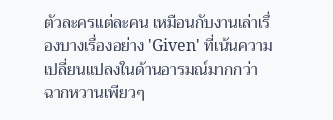ตัวละครแต่ละคน เหมือนกับงานเล่าเรื่องบางเรื่องอย่าง 'Given' ที่เน้นความเปลี่ยนแปลงในด้านอารมณ์มากกว่าฉากหวานเพียวๆ